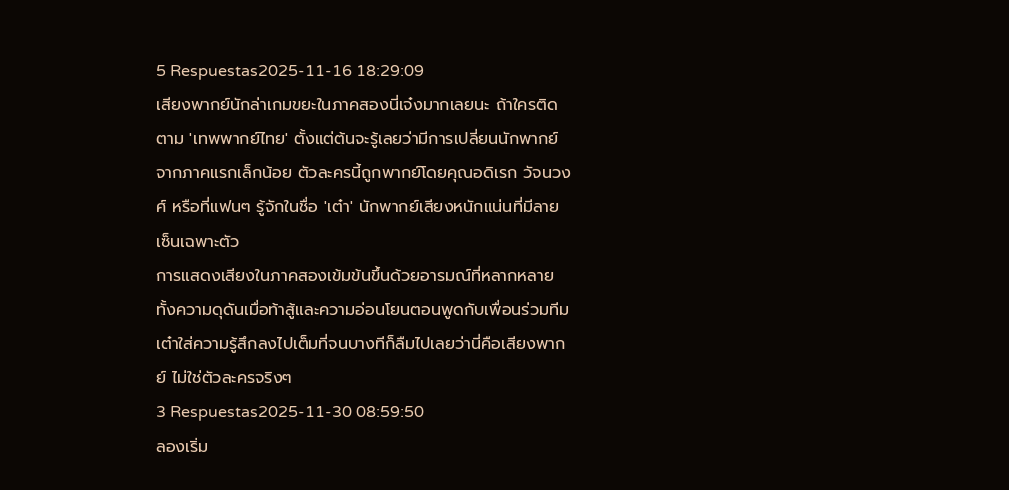5 Respuestas2025-11-16 18:29:09
เสียงพากย์นักล่าเกมขยะในภาคสองนี่เจ๋งมากเลยนะ ถ้าใครติดตาม 'เทพพากย์ไทย' ตั้งแต่ต้นจะรู้เลยว่ามีการเปลี่ยนนักพากย์จากภาคแรกเล็กน้อย ตัวละครนี้ถูกพากย์โดยคุณอดิเรก วัจนวงศ์ หรือที่แฟนๆ รู้จักในชื่อ 'เต๋า' นักพากย์เสียงหนักแน่นที่มีลายเซ็นเฉพาะตัว
การแสดงเสียงในภาคสองเข้มข้นขึ้นด้วยอารมณ์ที่หลากหลาย ทั้งความดุดันเมื่อท้าสู้และความอ่อนโยนตอนพูดกับเพื่อนร่วมทีม เต๋าใส่ความรู้สึกลงไปเต็มที่จนบางทีก็ลืมไปเลยว่านี่คือเสียงพากย์ ไม่ใช่ตัวละครจริงๆ
3 Respuestas2025-11-30 08:59:50
ลองเริ่ม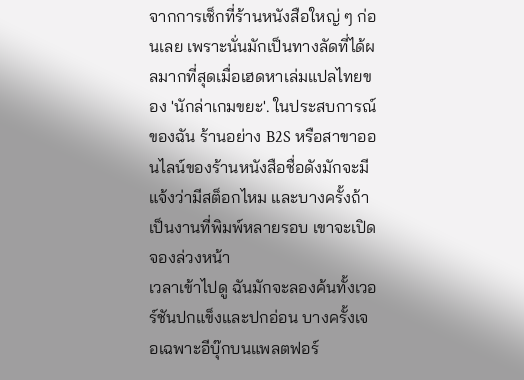จากการเช็กที่ร้านหนังสือใหญ่ ๆ ก่อนเลย เพราะนั่นมักเป็นทางลัดที่ได้ผลมากที่สุดเมื่อเฮดหาเล่มแปลไทยของ 'นักล่าเกมขยะ'. ในประสบการณ์ของฉัน ร้านอย่าง B2S หรือสาขาออนไลน์ของร้านหนังสือชื่อดังมักจะมีแจ้งว่ามีสต็อกไหม และบางครั้งถ้าเป็นงานที่พิมพ์หลายรอบ เขาจะเปิดจองล่วงหน้า
เวลาเข้าไปดู ฉันมักจะลองค้นทั้งเวอร์ชันปกแข็งและปกอ่อน บางครั้งเจอเฉพาะอีบุ๊กบนแพลตฟอร์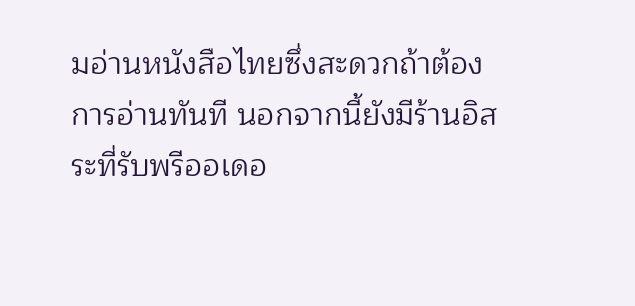มอ่านหนังสือไทยซึ่งสะดวกถ้าต้องการอ่านทันที นอกจากนี้ยังมีร้านอิสระที่รับพรีออเดอ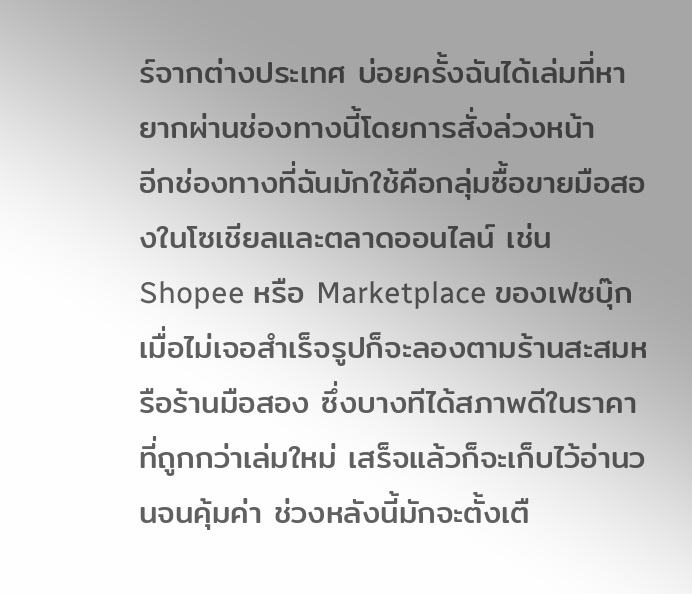ร์จากต่างประเทศ บ่อยครั้งฉันได้เล่มที่หายากผ่านช่องทางนี้โดยการสั่งล่วงหน้า
อีกช่องทางที่ฉันมักใช้คือกลุ่มซื้อขายมือสองในโซเชียลและตลาดออนไลน์ เช่น Shopee หรือ Marketplace ของเฟซบุ๊ก เมื่อไม่เจอสำเร็จรูปก็จะลองตามร้านสะสมหรือร้านมือสอง ซึ่งบางทีได้สภาพดีในราคาที่ถูกกว่าเล่มใหม่ เสร็จแล้วก็จะเก็บไว้อ่านวนจนคุ้มค่า ช่วงหลังนี้มักจะตั้งเตื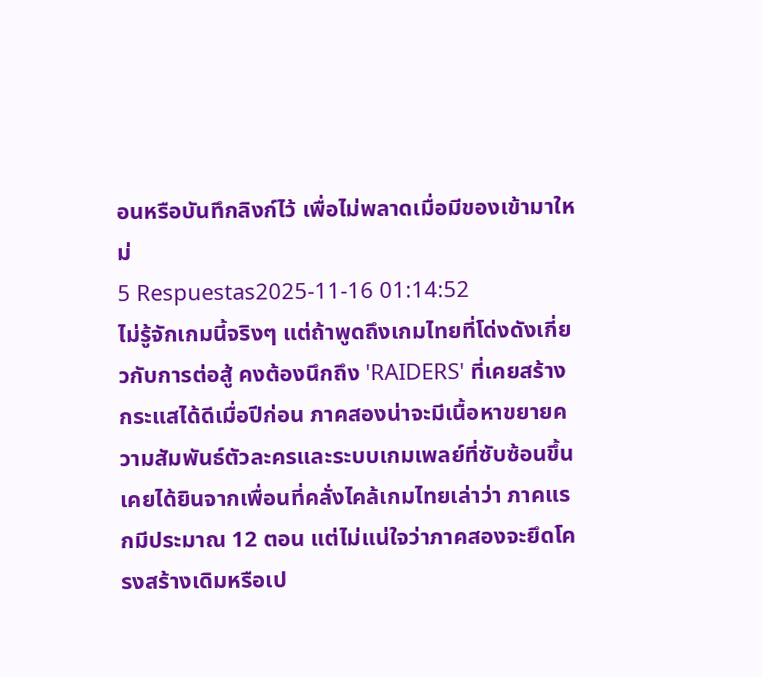อนหรือบันทึกลิงก์ไว้ เพื่อไม่พลาดเมื่อมีของเข้ามาใหม่
5 Respuestas2025-11-16 01:14:52
ไม่รู้จักเกมนี้จริงๆ แต่ถ้าพูดถึงเกมไทยที่โด่งดังเกี่ยวกับการต่อสู้ คงต้องนึกถึง 'RAIDERS' ที่เคยสร้างกระแสได้ดีเมื่อปีก่อน ภาคสองน่าจะมีเนื้อหาขยายความสัมพันธ์ตัวละครและระบบเกมเพลย์ที่ซับซ้อนขึ้น
เคยได้ยินจากเพื่อนที่คลั่งไคล้เกมไทยเล่าว่า ภาคแรกมีประมาณ 12 ตอน แต่ไม่แน่ใจว่าภาคสองจะยึดโครงสร้างเดิมหรือเป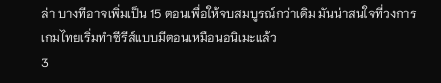ล่า บางทีอาจเพิ่มเป็น 15 ตอนเพื่อให้จบสมบูรณ์กว่าเดิม มันน่าสนใจที่วงการเกมไทยเริ่มทำซีรีส์แบบมีตอนเหมือนอนิเมะแล้ว
3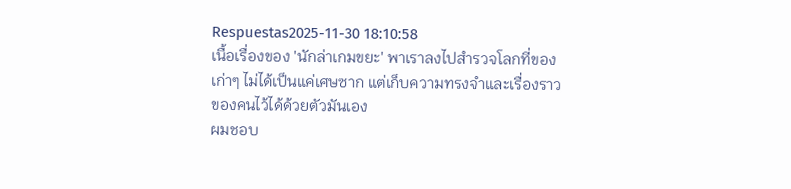Respuestas2025-11-30 18:10:58
เนื้อเรื่องของ 'นักล่าเกมขยะ' พาเราลงไปสำรวจโลกที่ของเก่าๆ ไม่ได้เป็นแค่เศษซาก แต่เก็บความทรงจำและเรื่องราวของคนไว้ได้ด้วยตัวมันเอง
ผมชอบ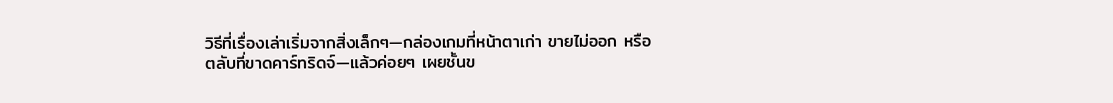วิธีที่เรื่องเล่าเริ่มจากสิ่งเล็กๆ—กล่องเกมที่หน้าตาเก่า ขายไม่ออก หรือตลับที่ขาดคาร์ทริดจ์—แล้วค่อยๆ เผยชั้นข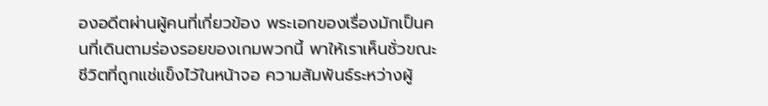องอดีตผ่านผู้คนที่เกี่ยวข้อง พระเอกของเรื่องมักเป็นคนที่เดินตามร่องรอยของเกมพวกนี้ พาให้เราเห็นชั่วขณะชีวิตที่ถูกแช่แข็งไว้ในหน้าจอ ความสัมพันธ์ระหว่างผู้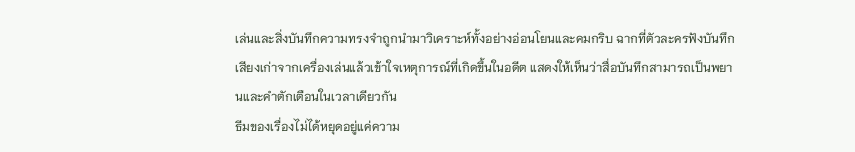เล่นและสิ่งบันทึกความทรงจำถูกนำมาวิเคราะห์ทั้งอย่างอ่อนโยนและคมกริบ ฉากที่ตัวละครฟังบันทึกเสียงเก่าจากเครื่องเล่นแล้วเข้าใจเหตุการณ์ที่เกิดขึ้นในอดีต แสดงให้เห็นว่าสื่อบันทึกสามารถเป็นพยานและคำตักเตือนในเวลาเดียวกัน
ธีมของเรื่องไม่ได้หยุดอยู่แค่ความ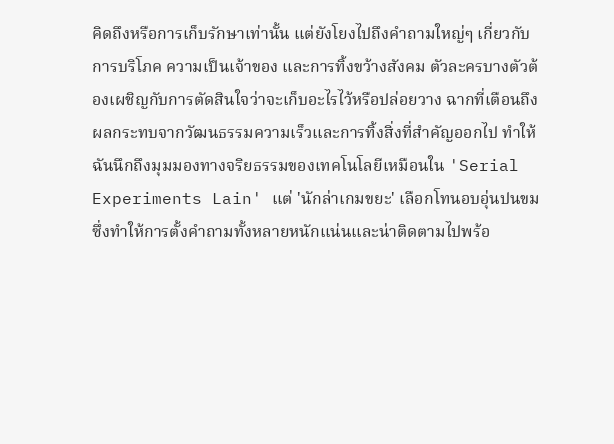คิดถึงหรือการเก็บรักษาเท่านั้น แต่ยังโยงไปถึงคำถามใหญ่ๆ เกี่ยวกับการบริโภค ความเป็นเจ้าของ และการทิ้งขว้างสังคม ตัวละครบางตัวต้องเผชิญกับการตัดสินใจว่าจะเก็บอะไรไว้หรือปล่อยวาง ฉากที่เตือนถึงผลกระทบจากวัฒนธรรมความเร็วและการทิ้งสิ่งที่สำคัญออกไป ทำให้ฉันนึกถึงมุมมองทางจริยธรรมของเทคโนโลยีเหมือนใน 'Serial Experiments Lain' แต่ 'นักล่าเกมขยะ' เลือกโทนอบอุ่นปนขม ซึ่งทำให้การตั้งคำถามทั้งหลายหนักแน่นและน่าติดตามไปพร้อ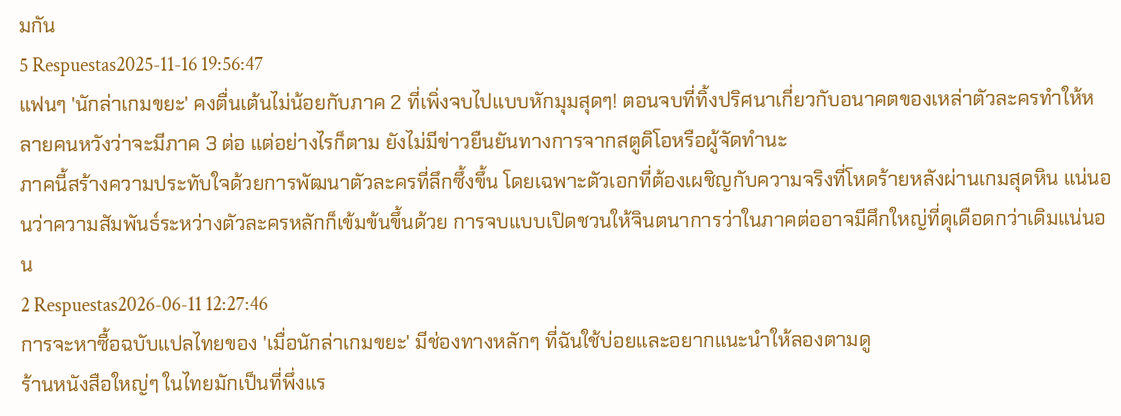มกัน
5 Respuestas2025-11-16 19:56:47
แฟนๆ 'นักล่าเกมขยะ' คงตื่นเต้นไม่น้อยกับภาค 2 ที่เพิ่งจบไปแบบหักมุมสุดๆ! ตอนจบที่ทิ้งปริศนาเกี่ยวกับอนาคตของเหล่าตัวละครทำให้หลายคนหวังว่าจะมีภาค 3 ต่อ แต่อย่างไรก็ตาม ยังไม่มีข่าวยืนยันทางการจากสตูดิโอหรือผู้จัดทำนะ
ภาคนี้สร้างความประทับใจด้วยการพัฒนาตัวละครที่ลึกซึ้งขึ้น โดยเฉพาะตัวเอกที่ต้องเผชิญกับความจริงที่โหดร้ายหลังผ่านเกมสุดหิน แน่นอนว่าความสัมพันธ์ระหว่างตัวละครหลักก็เข้มข้นขึ้นด้วย การจบแบบเปิดชวนให้จินตนาการว่าในภาคต่ออาจมีศึกใหญ่ที่ดุเดือดกว่าเดิมแน่นอน
2 Respuestas2026-06-11 12:27:46
การจะหาซื้อฉบับแปลไทยของ 'เมื่อนักล่าเกมขยะ' มีช่องทางหลักๆ ที่ฉันใช้บ่อยและอยากแนะนำให้ลองตามดู
ร้านหนังสือใหญ่ๆ ในไทยมักเป็นที่พึ่งแร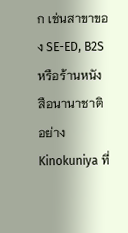ก เช่นสาขาของ SE-ED, B2S หรือร้านหนังสือนานาชาติอย่าง Kinokuniya ที่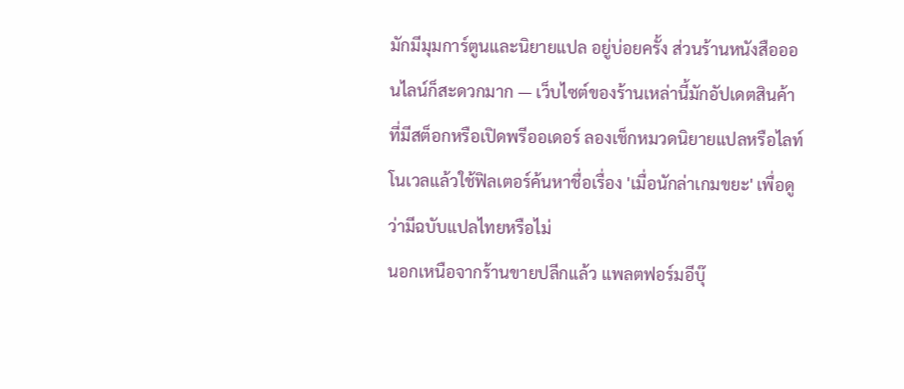มักมีมุมการ์ตูนและนิยายแปล อยู่บ่อยครั้ง ส่วนร้านหนังสือออนไลน์ก็สะดวกมาก — เว็บไซต์ของร้านเหล่านี้มักอัปเดตสินค้าที่มีสต็อกหรือเปิดพรีออเดอร์ ลองเช็กหมวดนิยายแปลหรือไลท์โนเวลแล้วใช้ฟิลเตอร์ค้นหาชื่อเรื่อง 'เมื่อนักล่าเกมขยะ' เพื่อดูว่ามีฉบับแปลไทยหรือไม่
นอกเหนือจากร้านขายปลีกแล้ว แพลตฟอร์มอีบุ๊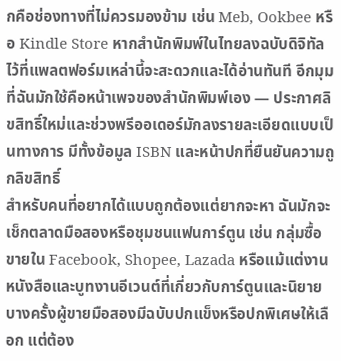กคือช่องทางที่ไม่ควรมองข้าม เช่น Meb, Ookbee หรือ Kindle Store หากสำนักพิมพ์ในไทยลงฉบับดิจิทัลไว้ที่แพลตฟอร์มเหล่านี้จะสะดวกและได้อ่านทันที อีกมุมที่ฉันมักใช้คือหน้าเพจของสำนักพิมพ์เอง — ประกาศลิขสิทธิ์ใหม่และช่วงพรีออเดอร์มักลงรายละเอียดแบบเป็นทางการ มีทั้งข้อมูล ISBN และหน้าปกที่ยืนยันความถูกลิขสิทธิ์
สำหรับคนที่อยากได้แบบถูกต้องแต่ยากจะหา ฉันมักจะเช็กตลาดมือสองหรือชุมชนแฟนการ์ตูน เช่น กลุ่มซื้อขายใน Facebook, Shopee, Lazada หรือแม้แต่งานหนังสือและบูทงานอีเวนต์ที่เกี่ยวกับการ์ตูนและนิยาย บางครั้งผู้ขายมือสองมีฉบับปกแข็งหรือปกพิเศษให้เลือก แต่ต้อง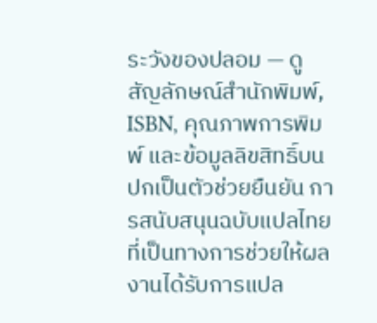ระวังของปลอม — ดูสัญลักษณ์สำนักพิมพ์, ISBN, คุณภาพการพิมพ์ และข้อมูลลิขสิทธิ์บนปกเป็นตัวช่วยยืนยัน การสนับสนุนฉบับแปลไทยที่เป็นทางการช่วยให้ผลงานได้รับการแปล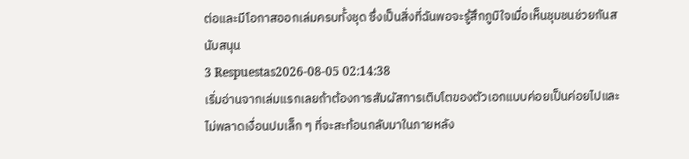ต่อและมีโอกาสออกเล่มครบทั้งชุด ซึ่งเป็นสิ่งที่ฉันพอจะรู้สึกภูมิใจเมื่อเห็นชุมชนช่วยกันสนับสนุน
3 Respuestas2026-08-05 02:14:38
เริ่มอ่านจากเล่มแรกเลยถ้าต้องการสัมผัสการเติบโตของตัวเอกแบบค่อยเป็นค่อยไปและไม่พลาดเงื่อนปมเล็ก ๆ ที่จะสะท้อนกลับมาในภายหลัง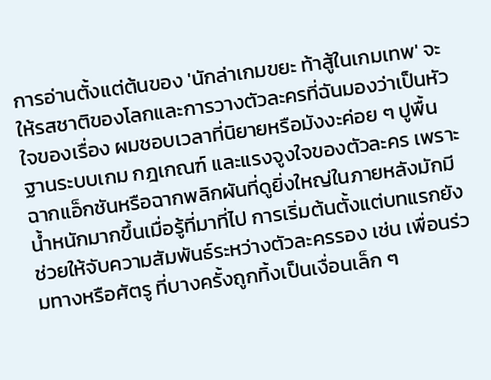การอ่านตั้งแต่ต้นของ 'นักล่าเกมขยะ ท้าสู้ในเกมเทพ' จะให้รสชาติของโลกและการวางตัวละครที่ฉันมองว่าเป็นหัวใจของเรื่อง ผมชอบเวลาที่นิยายหรือมังงะค่อย ๆ ปูพื้นฐานระบบเกม กฎเกณฑ์ และแรงจูงใจของตัวละคร เพราะฉากแอ็กชันหรือฉากพลิกผันที่ดูยิ่งใหญ่ในภายหลังมักมีน้ำหนักมากขึ้นเมื่อรู้ที่มาที่ไป การเริ่มต้นตั้งแต่บทแรกยังช่วยให้จับความสัมพันธ์ระหว่างตัวละครรอง เช่น เพื่อนร่วมทางหรือศัตรู ที่บางครั้งถูกทิ้งเป็นเงื่อนเล็ก ๆ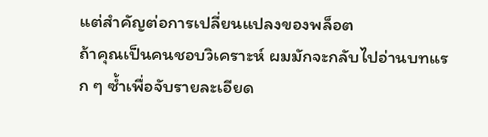แต่สำคัญต่อการเปลี่ยนแปลงของพล็อต
ถ้าคุณเป็นคนชอบวิเคราะห์ ผมมักจะกลับไปอ่านบทแรก ๆ ซ้ำเพื่อจับรายละเอียด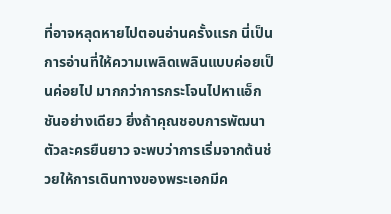ที่อาจหลุดหายไปตอนอ่านครั้งแรก นี่เป็นการอ่านที่ให้ความเพลิดเพลินแบบค่อยเป็นค่อยไป มากกว่าการกระโจนไปหาแอ็กชันอย่างเดียว ยิ่งถ้าคุณชอบการพัฒนาตัวละครยืนยาว จะพบว่าการเริ่มจากต้นช่วยให้การเดินทางของพระเอกมีค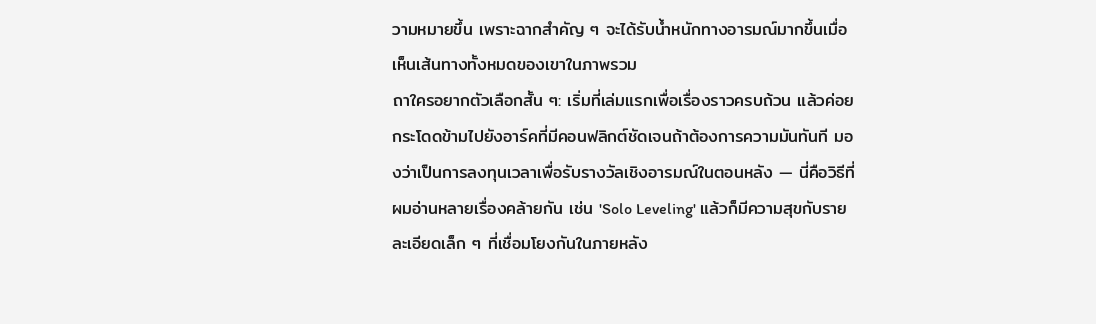วามหมายขึ้น เพราะฉากสำคัญ ๆ จะได้รับน้ำหนักทางอารมณ์มากขึ้นเมื่อเห็นเส้นทางทั้งหมดของเขาในภาพรวม
ถาใครอยากตัวเลือกสั้น ๆ: เริ่มที่เล่มแรกเพื่อเรื่องราวครบถ้วน แล้วค่อยกระโดดข้ามไปยังอาร์คที่มีคอนฟลิกต์ชัดเจนถ้าต้องการความมันทันที มองว่าเป็นการลงทุนเวลาเพื่อรับรางวัลเชิงอารมณ์ในตอนหลัง — นี่คือวิธีที่ผมอ่านหลายเรื่องคล้ายกัน เช่น 'Solo Leveling' แล้วก็มีความสุขกับรายละเอียดเล็ก ๆ ที่เชื่อมโยงกันในภายหลัง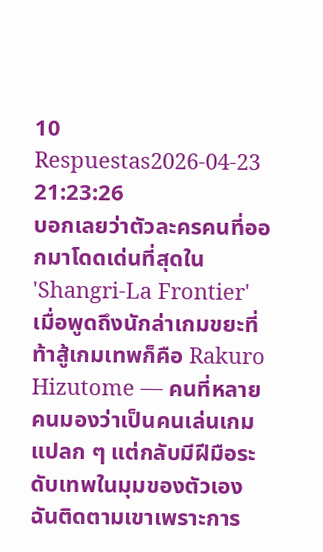10 Respuestas2026-04-23 21:23:26
บอกเลยว่าตัวละครคนที่ออกมาโดดเด่นที่สุดใน 'Shangri-La Frontier' เมื่อพูดถึงนักล่าเกมขยะที่ท้าสู้เกมเทพก็คือ Rakuro Hizutome — คนที่หลายคนมองว่าเป็นคนเล่นเกมแปลก ๆ แต่กลับมีฝีมือระดับเทพในมุมของตัวเอง
ฉันติดตามเขาเพราะการ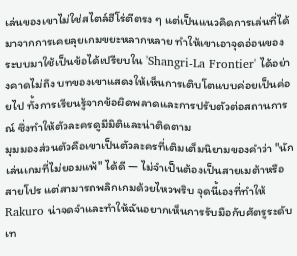เล่นของเขาไม่ใช่สไตล์ฮีโร่ตีตรง ๆ แต่เป็นแนวคิดการเล่นที่ได้มาจากการเคยลุยเกมขยะหลากหลาย ทำให้เขาเอาจุดอ่อนของระบบมาใช้เป็นข้อได้เปรียบใน 'Shangri-La Frontier' ได้อย่างคาดไม่ถึง บทของเขาแสดงให้เห็นการเติบโตแบบค่อยเป็นค่อยไป ทั้งการเรียนรู้จากข้อผิดพลาดและการปรับตัวต่อสถานการณ์ ซึ่งทำให้ตัวละครดูมีมิติและน่าติดตาม
มุมมองส่วนตัวคือเขาเป็นตัวละครที่เติมเต็มนิยามของคำว่า "นักเล่นเกมที่ไม่ยอมแพ้" ได้ดี — ไม่จำเป็นต้องเป็นสายเมต้าหรือสายโปร แต่สามารถพลิกเกมด้วยไหวพริบ จุดนี้เองที่ทำให้ Rakuro น่าจดจำและทำให้ฉันอยากเห็นการรับมือกับศัตรูระดับเท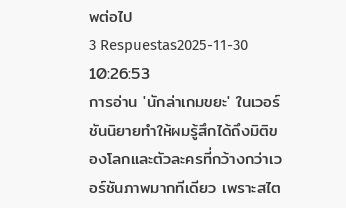พต่อไป
3 Respuestas2025-11-30 10:26:53
การอ่าน 'นักล่าเกมขยะ' ในเวอร์ชันนิยายทำให้ผมรู้สึกได้ถึงมิติของโลกและตัวละครที่กว้างกว่าเวอร์ชันภาพมากทีเดียว เพราะสไต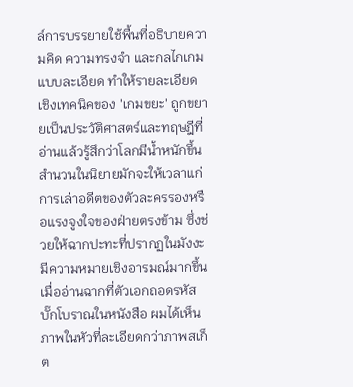ล์การบรรยายใช้พื้นที่อธิบายความคิด ความทรงจำ และกลไกเกมแบบละเอียด ทำให้รายละเอียดเชิงเทคนิคของ 'เกมขยะ' ถูกขยายเป็นประวัติศาสตร์และทฤษฎีที่อ่านแล้วรู้สึกว่าโลกมีน้ำหนักขึ้น
สำนวนในนิยายมักจะให้เวลาแก่การเล่าอดีตของตัวละครรองหรือแรงจูงใจของฝ่ายตรงข้าม ซึ่งช่วยให้ฉากปะทะที่ปรากฏในมังงะมีความหมายเชิงอารมณ์มากขึ้น เมื่ออ่านฉากที่ตัวเอกถอดรหัสบั๊กโบราณในหนังสือ ผมได้เห็นภาพในหัวที่ละเอียดกว่าภาพสเก็ต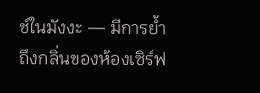ช์ในมังงะ — มีการย้ำถึงกลิ่นของห้องเซิร์ฟ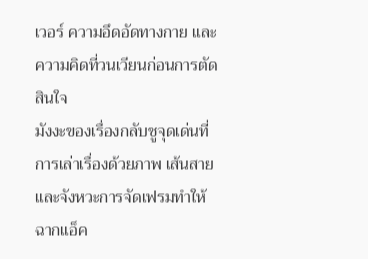เวอร์ ความอึดอัดทางกาย และความคิดที่วนเวียนก่อนการตัดสินใจ
มังงะของเรื่องกลับชูจุดเด่นที่การเล่าเรื่องด้วยภาพ เส้นสายและจังหวะการจัดเฟรมทำให้ฉากแอ็ค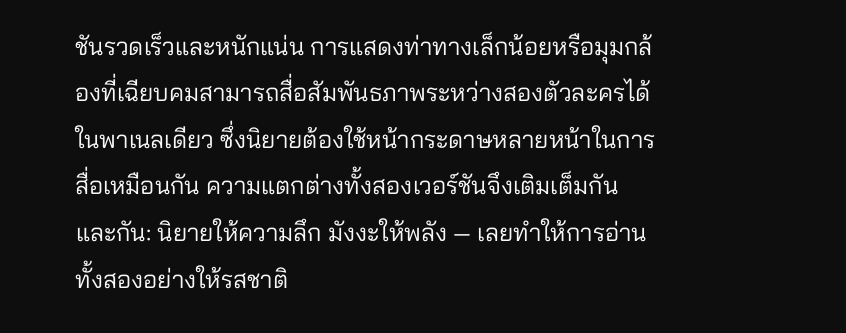ชันรวดเร็วและหนักแน่น การแสดงท่าทางเล็กน้อยหรือมุมกล้องที่เฉียบคมสามารถสื่อสัมพันธภาพระหว่างสองตัวละครได้ในพาเนลเดียว ซึ่งนิยายต้องใช้หน้ากระดาษหลายหน้าในการสื่อเหมือนกัน ความแตกต่างทั้งสองเวอร์ชันจึงเติมเต็มกันและกัน: นิยายให้ความลึก มังงะให้พลัง — เลยทำให้การอ่านทั้งสองอย่างให้รสชาติ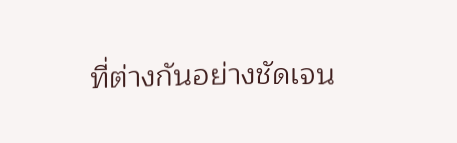ที่ต่างกันอย่างชัดเจน